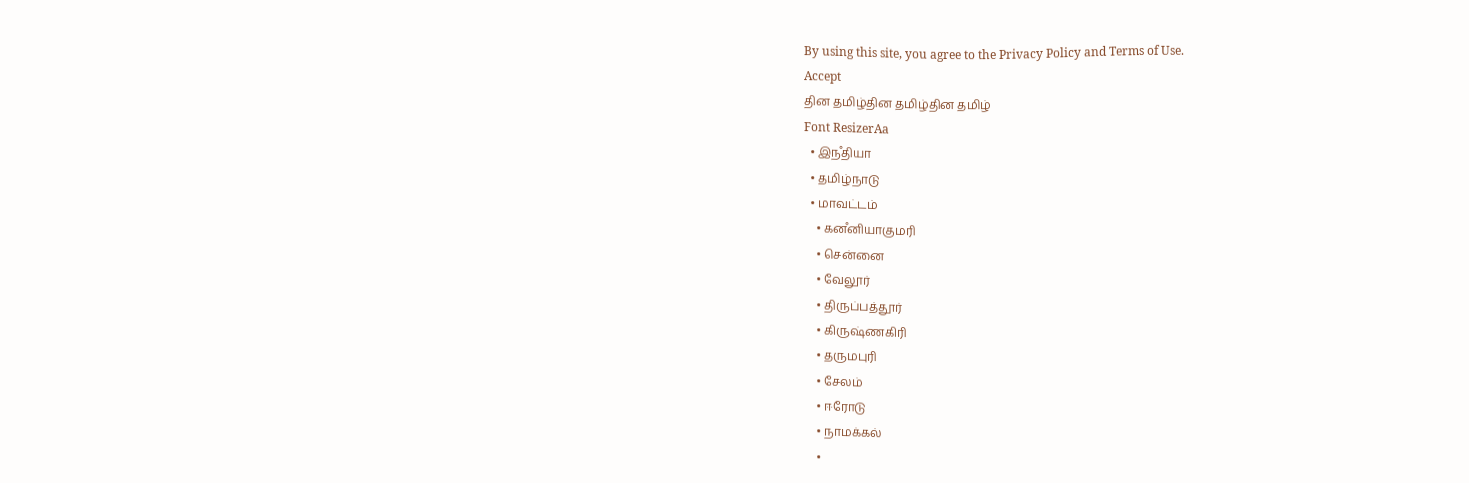By using this site, you agree to the Privacy Policy and Terms of Use.
Accept
தின தமிழ்தின தமிழ்தின தமிழ்
Font ResizerAa
  • இநஂதியா
  • தமிழ்நாடு
  • மாவட்டம்
    • கனஂனியாகுமரி
    • சென்னை
    • வேலூர்
    • திருப்பத்தூர்
    • கிருஷ்ணகிரி
    • தருமபுரி
    • சேலம்
    • ஈரோடு
    • நாமக்கல்
    •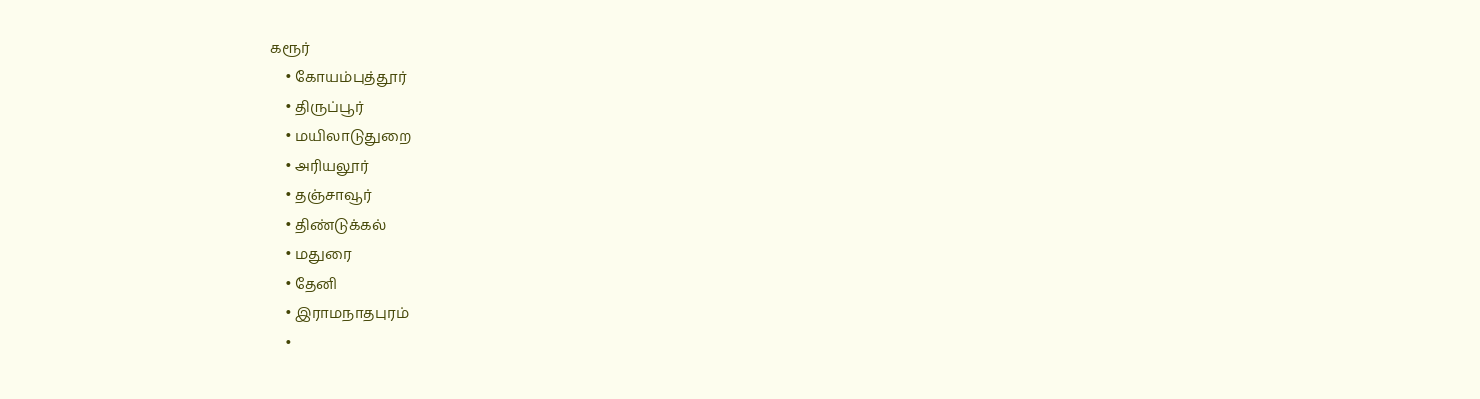கரூர்
    • கோயம்புத்தூர்
    • திருப்பூர்
    • மயிலாடுதுறை
    • அரியலூர்
    • தஞ்சாவூர்
    • திண்டுக்கல்
    • மதுரை
    • தேனி
    • இராமநாதபுரம்
    •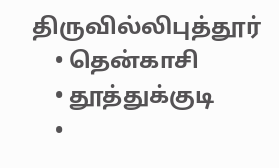திருவில்லிபுத்தூர்
    • தென்காசி
    • தூத்துக்குடி
    •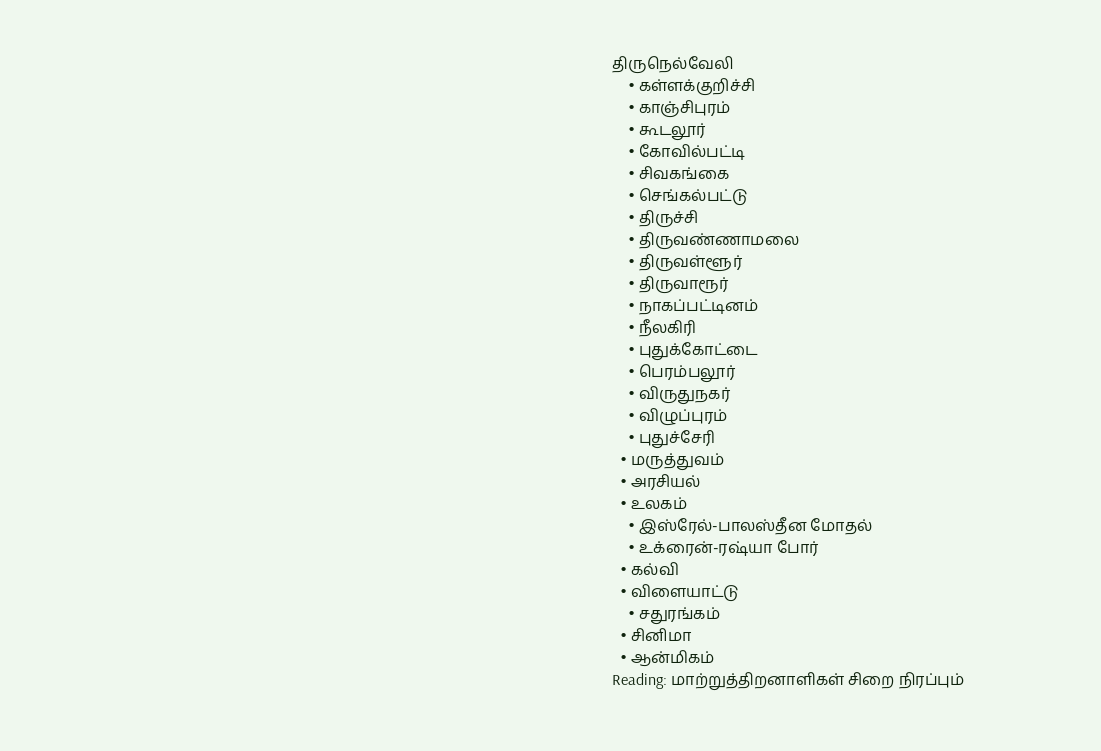திருநெல்வேலி
    • கள்ளக்குறிச்சி
    • காஞ்சிபுரம்
    • கூடலூர்
    • கோவில்பட்டி
    • சிவகங்கை
    • செங்கல்பட்டு
    • திருச்சி
    • திருவண்ணாமலை
    • திருவள்ளூர்
    • திருவாரூர்
    • நாகப்பட்டினம்
    • நீலகிரி
    • புதுக்கோட்டை
    • பெரம்பலூர்
    • விருதுநகர்
    • விழுப்புரம்
    • புதுச்சேரி
  • மருத்துவம்
  • அரசியல்
  • உலகம்
    • இஸ்ரேல்-பாலஸ்தீன மோதல்
    • உக்ரைன்-ரஷ்யா போர்
  • கல்வி
  • விளையாட்டு
    • சதுரங்கம்
  • சினிமா
  • ஆன்மிகம்
Reading: மாற்றுத்திறனாளிகள் சிறை நிரப்பும்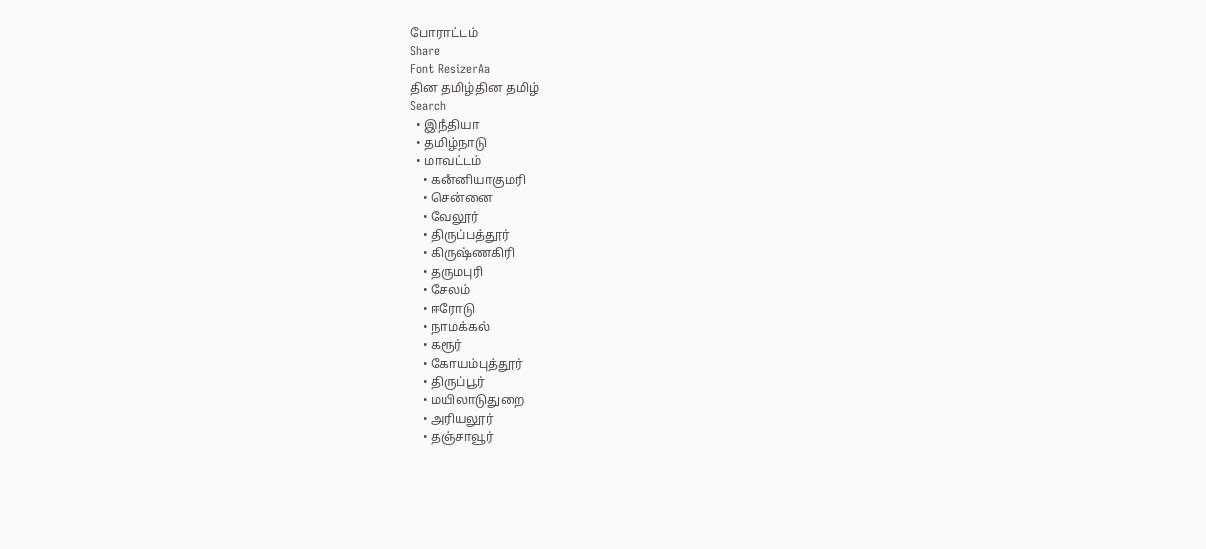போராட்டம்
Share
Font ResizerAa
தின தமிழ்தின தமிழ்
Search
  • இநஂதியா
  • தமிழ்நாடு
  • மாவட்டம்
    • கனஂனியாகுமரி
    • சென்னை
    • வேலூர்
    • திருப்பத்தூர்
    • கிருஷ்ணகிரி
    • தருமபுரி
    • சேலம்
    • ஈரோடு
    • நாமக்கல்
    • கரூர்
    • கோயம்புத்தூர்
    • திருப்பூர்
    • மயிலாடுதுறை
    • அரியலூர்
    • தஞ்சாவூர்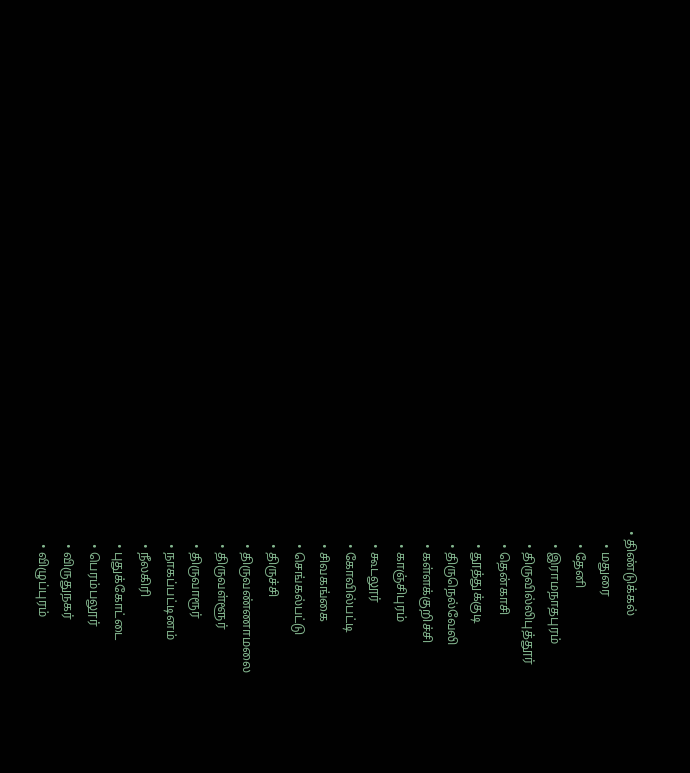• திண்டுக்கல்
    • மதுரை
    • தேனி
    • இராமநாதபுரம்
    • திருவில்லிபுத்தூர்
    • தென்காசி
    • தூத்துக்குடி
    • திருநெல்வேலி
    • கள்ளக்குறிச்சி
    • காஞ்சிபுரம்
    • கூடலூர்
    • கோவில்பட்டி
    • சிவகங்கை
    • செங்கல்பட்டு
    • திருச்சி
    • திருவண்ணாமலை
    • திருவள்ளூர்
    • திருவாரூர்
    • நாகப்பட்டினம்
    • நீலகிரி
    • புதுக்கோட்டை
    • பெரம்பலூர்
    • விருதுநகர்
    • விழுப்புரம்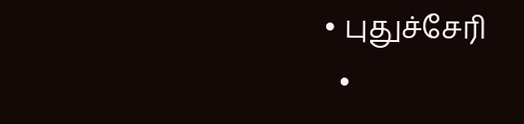• புதுச்சேரி
  •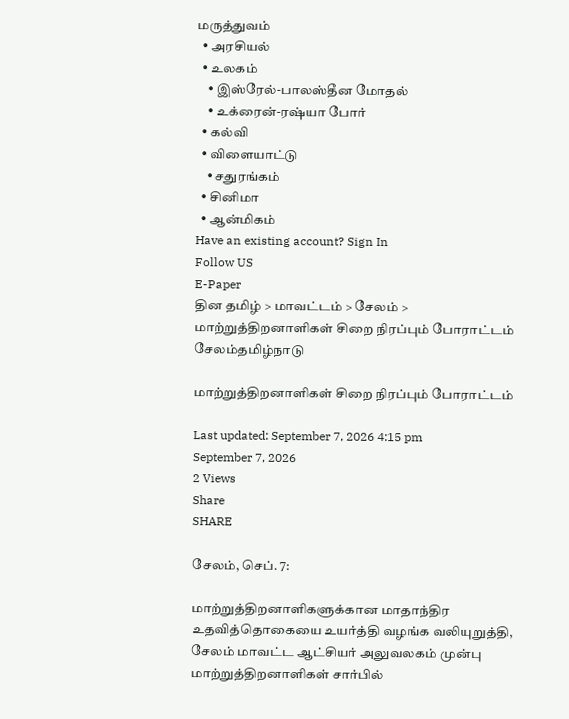மருத்துவம்
  • அரசியல்
  • உலகம்
    • இஸ்ரேல்-பாலஸ்தீன மோதல்
    • உக்ரைன்-ரஷ்யா போர்
  • கல்வி
  • விளையாட்டு
    • சதுரங்கம்
  • சினிமா
  • ஆன்மிகம்
Have an existing account? Sign In
Follow US
E-Paper
தின தமிழ் > மாவட்டம் > சேலம் > மாற்றுத்திறனாளிகள் சிறை நிரப்பும் போராட்டம்
சேலம்தமிழ்நாடு

மாற்றுத்திறனாளிகள் சிறை நிரப்பும் போராட்டம்

Last updated: September 7, 2026 4:15 pm
September 7, 2026
2 Views
Share
SHARE

சேலம், செப். 7:

மாற்றுத்திறனாளிகளுக்கான மாதாந்திர உதவித்தொகையை உயர்த்தி வழங்க வலியுறுத்தி, சேலம் மாவட்ட ஆட்சியர் அலுவலகம் முன்பு மாற்றுத்திறனாளிகள் சார்பில்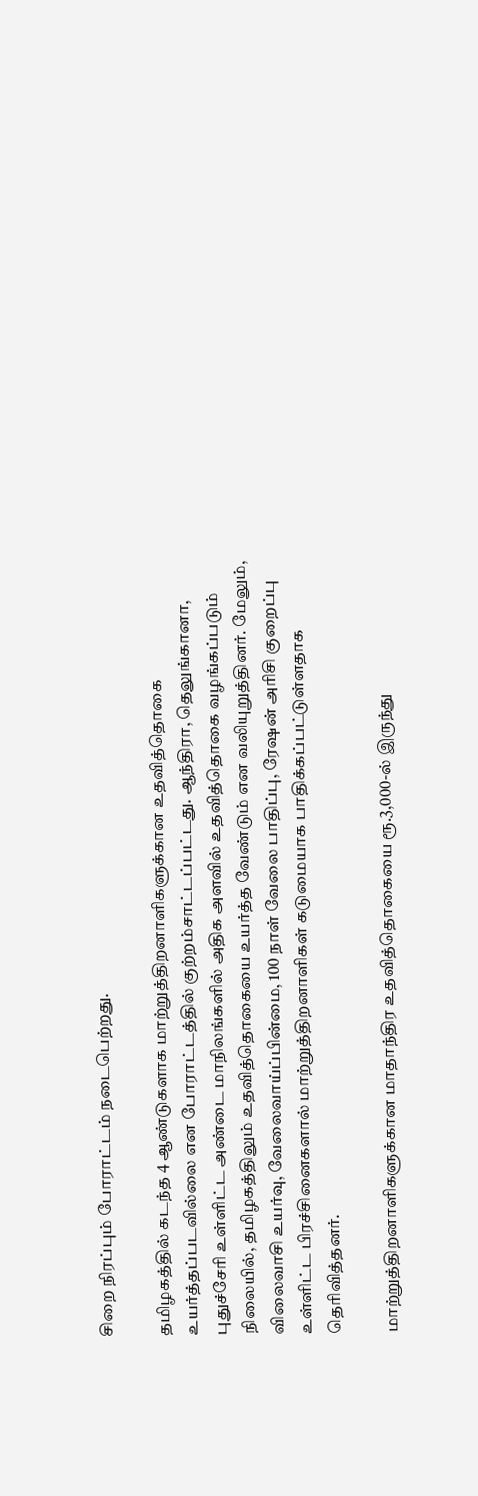சிறை நிரப்பும் போராட்டம் நடைபெற்றது.

தமிழகத்தில் கடந்த 4 ஆண்டுகளாக மாற்றுத்திறனாளிகளுக்கான உதவித்தொகை உயர்த்தப்படவில்லை என போராட்டத்தில் குற்றம்சாட்டப்பட்டது. ஆந்திரா, தெலுங்கானா, புதுச்சேரி உள்ளிட்ட அண்டை மாநிலங்களில் அதிக அளவில் உதவித்தொகை வழங்கப்படும் நிலையில், தமிழகத்திலும் உதவித்தொகையை உயர்த்த வேண்டும் என வலியுறுத்தினர். மேலும், விலைவாசி உயர்வு, வேலைவாய்ப்பின்மை, 100 நாள் வேலை பாதிப்பு, ரேஷன் அரிசி குறைப்பு உள்ளிட்ட பிரச்சினைகளால் மாற்றுத்திறனாளிகள் கடுமையாக பாதிக்கப்பட்டுள்ளதாக தெரிவித்தனர்.

மாற்றுத்திறனாளிகளுக்கான மாதாந்திர உதவித்தொகையை ரூ.3,000-ல் இருந்து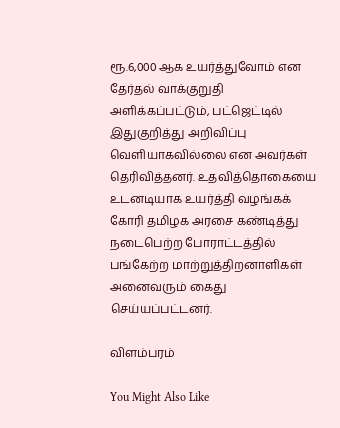ரூ.6,000 ஆக உயர்த்துவோம் என தேர்தல் வாக்குறுதி அளிக்கப்பட்டும், பட்ஜெட்டில் இதுகுறித்து அறிவிப்பு வெளியாகவில்லை என அவர்கள் தெரிவித்தனர். உதவித்தொகையை உடனடியாக உயர்த்தி வழங்கக் கோரி தமிழக அரசை கண்டித்து நடைபெற்ற போராட்டத்தில் பங்கேற்ற மாற்றுத்திறனாளிகள் அனைவரும் கைது செய்யப்பட்டனர்.

விளம்பரம்

You Might Also Like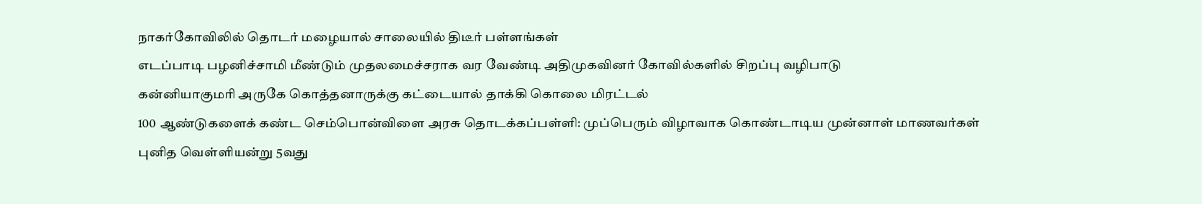நாகர்கோவிலில் தொடர் மழையால் சாலையில் திடீர் பள்ளங்கள்
எடப்பாடி பழனிச்சாமி மீண்டும் முதலமைச்சராக வர வேண்டி அதிமுகவினர் கோவில்களில் சிறப்பு வழிபாடு
கன்னியாகுமரி அருகே கொத்தனாருக்கு கட்டையால் தாக்கி கொலை மிரட்டல்
100 ஆண்டுகளைக் கண்ட செம்பொன்விளை அரசு தொடக்கப்பள்ளி: முப்பெரும் விழாவாக கொண்டாடிய முன்னாள் மாணவர்கள்
புனித வெள்ளியன்று 5வது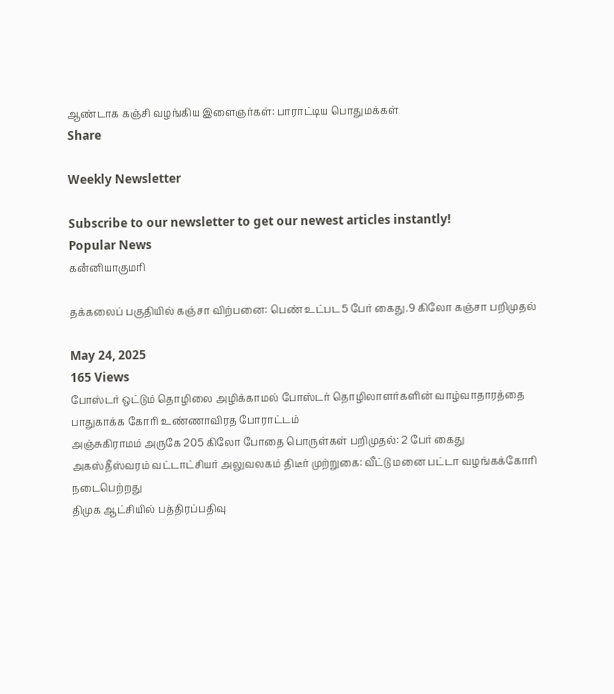ஆண்டாக கஞ்சி வழங்கிய இளைஞர்கள்: பாராட்டிய பொதுமக்கள்
Share

Weekly Newsletter

Subscribe to our newsletter to get our newest articles instantly!
Popular News
கனஂனியாகுமரி

தக்கலைப் பகுதியில் கஞ்சா விற்பனை: பெண் உட்பட5 பேர் கைது.9 கிலோ கஞ்சா பறிமுதல்

May 24, 2025
165 Views
போஸ்டர் ஒட்டும் தொழிலை அழிக்காமல் போஸ்டர் தொழிலாளர்களின் வாழ்வாதாரத்தை பாதுகாக்க கோரி உண்ணாவிரத போராட்டம்
அஞ்சுகிராமம் அருகே 205 கிலோ போதை பொருள்கள் பறிமுதல்: 2 பேர் கைது
அகஸ்தீஸ்வரம் வட்டாட்சியர் அலுவலகம் திடீர் முற்றுகை: வீட்டு மனை பட்டா வழங்கக்கோரி நடைபெற்றது
திமுக ஆட்சியில் பத்திரப்பதிவு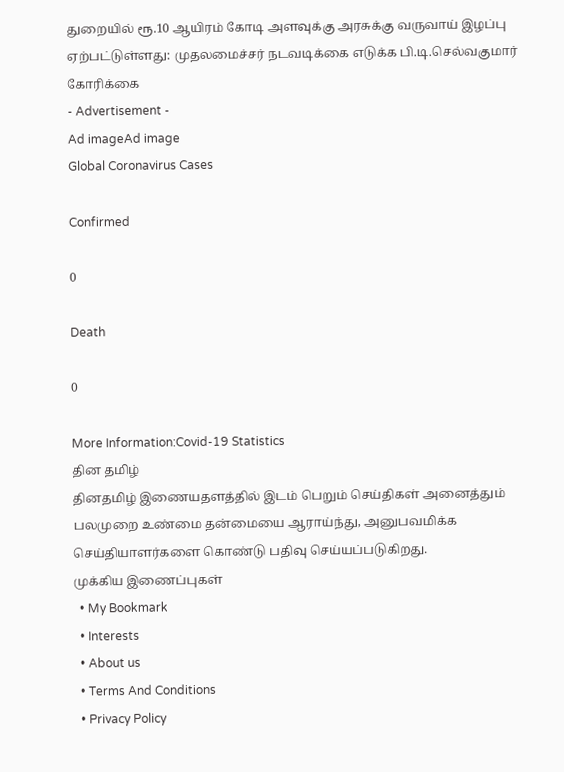துறையில் ரூ.10 ஆயிரம் கோடி அளவுக்கு அரசுக்கு வருவாய் இழப்பு ஏற்பட்டுள்ளது: முதலமைச்சர் நடவடிக்கை எடுக்க பி.டி.செல்வகுமார் கோரிக்கை
- Advertisement -
Ad imageAd image
Global Coronavirus Cases

Confirmed

0

Death

0

More Information:Covid-19 Statistics
தின தமிழ்
தினதமிழ் இணையதளத்தில் இடம் பெறும் செய்திகள் அனைத்தும் பலமுறை உண்மை தன்மையை ஆராய்ந்து, அனுபவமிக்க செய்தியாளர்களை கொண்டு பதிவு செய்யப்படுகிறது.
முக்கிய இணைப்புகள்
  • My Bookmark
  • Interests
  • About us
  • Terms And Conditions
  • Privacy Policy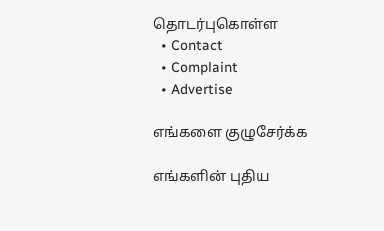தொடர்புகொள்ள
  • Contact
  • Complaint
  • Advertise

எங்களை குழுசேர்க்க

எங்களின் புதிய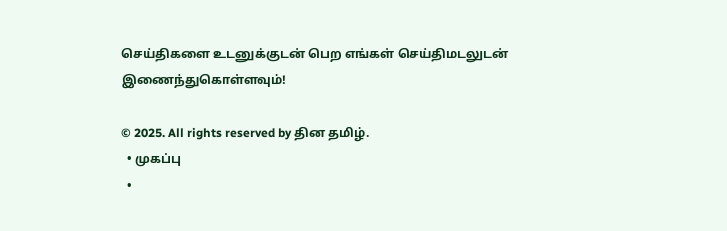செய்திகளை உடனுக்குடன் பெற எங்கள் செய்திமடலுடன் இணைந்துகொள்ளவும்!

© 2025. All rights reserved by தின தமிழ்.
  • முகப்பு
  •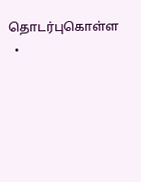தொடர்புகொள்ள
  •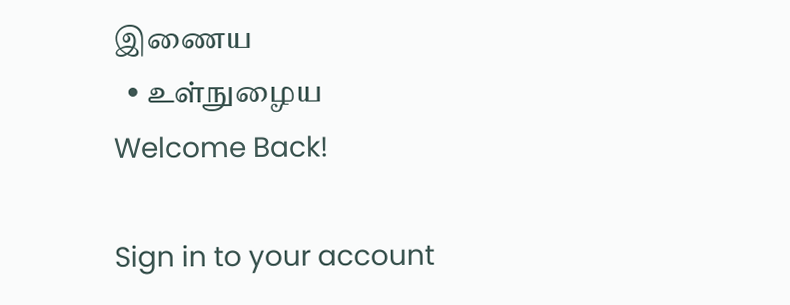இணைய
  • உள்நுழைய
Welcome Back!

Sign in to your account